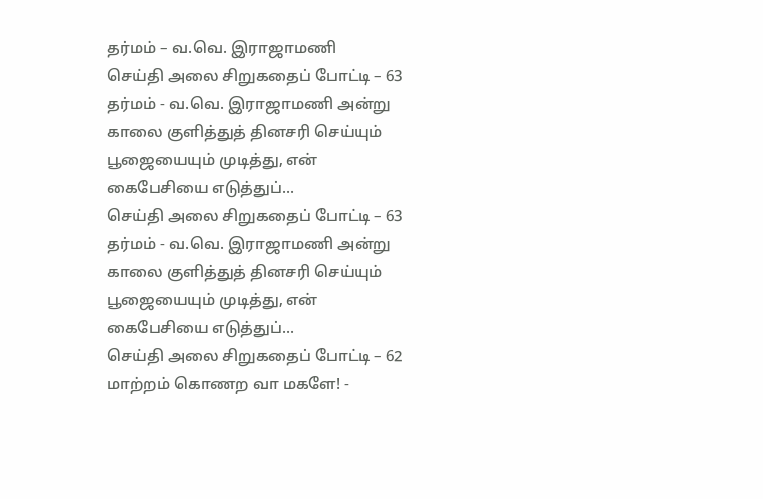தர்மம் – வ.வெ. இராஜாமணி
செய்தி அலை சிறுகதைப் போட்டி – 63 தர்மம் - வ.வெ. இராஜாமணி அன்று காலை குளித்துத் தினசரி செய்யும் பூஜையையும் முடித்து, என் கைபேசியை எடுத்துப்...
செய்தி அலை சிறுகதைப் போட்டி – 63 தர்மம் - வ.வெ. இராஜாமணி அன்று காலை குளித்துத் தினசரி செய்யும் பூஜையையும் முடித்து, என் கைபேசியை எடுத்துப்...
செய்தி அலை சிறுகதைப் போட்டி – 62 மாற்றம் கொணற வா மகளே! -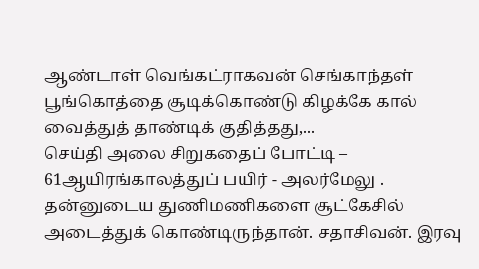ஆண்டாள் வெங்கட்ராகவன் செங்காந்தள் பூங்கொத்தை சூடிக்கொண்டு கிழக்கே கால் வைத்துத் தாண்டிக் குதித்தது,...
செய்தி அலை சிறுகதைப் போட்டி – 61ஆயிரங்காலத்துப் பயிர் - அலர்மேலு . தன்னுடைய துணிமணிகளை சூட்கேசில் அடைத்துக் கொண்டிருந்தான். சதாசிவன். இரவு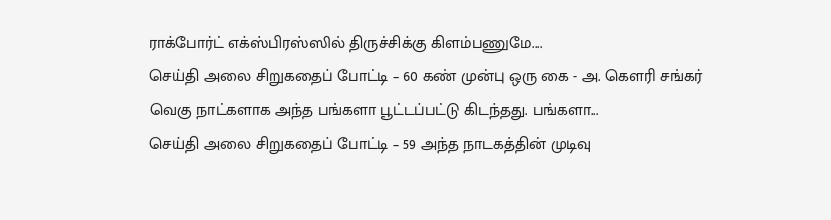ராக்போர்ட் எக்ஸ்பிரஸ்ஸில் திருச்சிக்கு கிளம்பணுமே....
செய்தி அலை சிறுகதைப் போட்டி – 60 கண் முன்பு ஒரு கை - அ. கௌரி சங்கர் வெகு நாட்களாக அந்த பங்களா பூட்டப்பட்டு கிடந்தது. பங்களா...
செய்தி அலை சிறுகதைப் போட்டி – 59 அந்த நாடகத்தின் முடிவு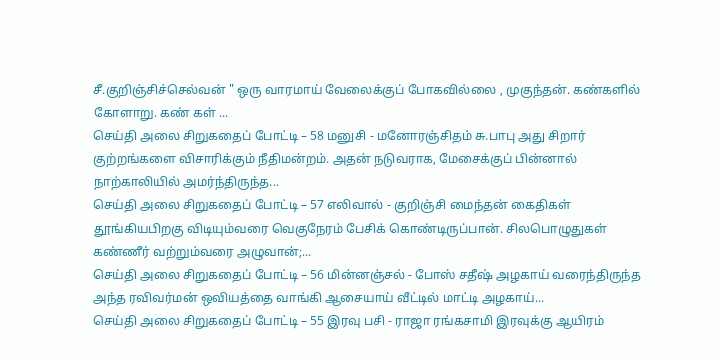சீ.குறிஞ்சிச்செல்வன் " ஒரு வாரமாய் வேலைக்குப் போகவில்லை , முகுந்தன். கண்களில் கோளாறு. கண் கள் ...
செய்தி அலை சிறுகதைப் போட்டி – 58 மனுசி - மனோரஞ்சிதம் சு.பாபு அது சிறார் குற்றங்களை விசாரிக்கும் நீதிமன்றம். அதன் நடுவராக, மேசைக்குப் பின்னால் நாற்காலியில் அமர்ந்திருந்த...
செய்தி அலை சிறுகதைப் போட்டி – 57 எலிவால் - குறிஞ்சி மைந்தன் கைதிகள் தூங்கியபிறகு விடியும்வரை வெகுநேரம் பேசிக் கொண்டிருப்பான். சிலபொழுதுகள் கண்ணீர் வற்றும்வரை அழுவான்;...
செய்தி அலை சிறுகதைப் போட்டி – 56 மின்னஞ்சல் - போஸ் சதீஷ் அழகாய் வரைந்திருந்த அந்த ரவிவர்மன் ஒவியத்தை வாங்கி ஆசையாய் வீட்டில் மாட்டி அழகாய்...
செய்தி அலை சிறுகதைப் போட்டி – 55 இரவு பசி - ராஜா ரங்கசாமி இரவுக்கு ஆயிரம்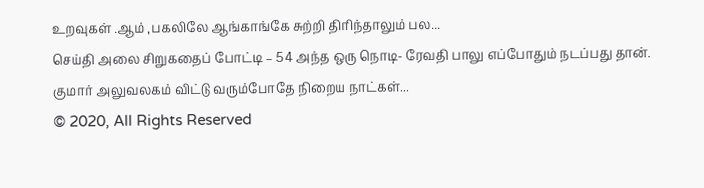உறவுகள் .ஆம் ,பகலிலே ஆங்காங்கே சுற்றி திரிந்தாலும் பல...
செய்தி அலை சிறுகதைப் போட்டி – 54 அந்த ஒரு நொடி- ரேவதி பாலு எப்போதும் நடப்பது தான். குமார் அலுவலகம் விட்டு வரும்போதே நிறைய நாட்கள்...
© 2020, All Rights Reserved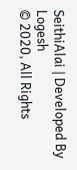SeithiAlai | Developed By Logesh
© 2020, All Rights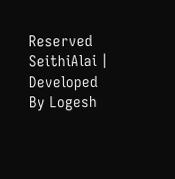Reserved SeithiAlai | Developed By Logesh